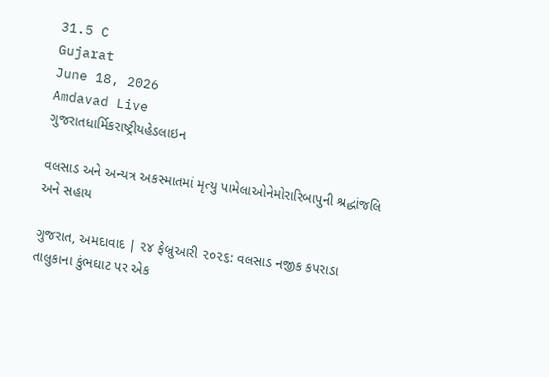31.5 C
Gujarat
June 18, 2026
Amdavad Live
ગુજરાતધાર્મિકરાષ્ટ્રીયહેડલાઇન

વલસાડ અને અન્યત્ર અકસ્માતમાં મૃત્યુ પામેલાઓનેમોરારિબાપુની શ્રદ્ધાંજલિ અને સહાય

ગુજરાત, અમદાવાદ | ૨૪ ફેબ્રુઆરી ૨૦૨૬: વલસાડ નજીક કપરાડા તાલુકાના કુંભઘાટ પર એક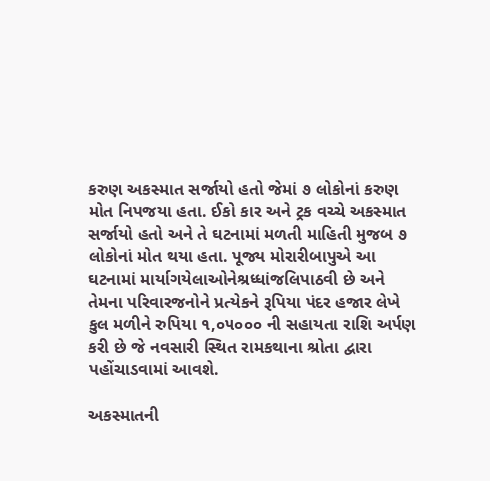કરુણ અકસ્માત સર્જાયો હતો જેમાં ૭ લોકોનાં કરુણ મોત નિપજયા હતા. ઈકો કાર અને ટ્રક વચ્ચે અકસ્માત સર્જાયો હતો અને તે ઘટનામાં મળતી માહિતી મુજબ ૭ લોકોનાં મોત થયા હતા. પૂજ્ય મોરારીબાપુએ આ ઘટનામાં માર્યાગયેલાઓનેશ્રધ્ધાંજલિપાઠવી છે અને તેમના પરિવારજનોને પ્રત્યેકને રૂપિયા પંદર હજાર લેખે કુલ મળીને રુપિયા ૧,૦૫૦૦૦ ની સહાયતા રાશિ અર્પણ કરી છે જે નવસારી સ્થિત રામકથાના શ્રોતા દ્વારા પહોંચાડવામાં આવશે.

અકસ્માતની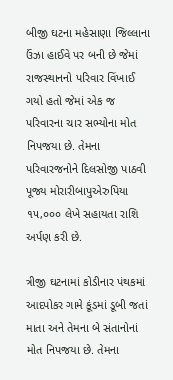બીજી ઘટના મહેસાણા જિલ્લાના ઉંઝા હાઈવે પર બની છે જેમાં રાજસ્થાનનો પરિવાર વિંખાઈ ગયો હતો જેમાં એક જ પરિવારના ચાર સભ્યોના મોત નિપજયા છે. તેમના પરિવારજનોને દિલસોજી પાઠવી પૂજ્ય મોરારીબાપુએરુપિયા ૧૫,૦૦૦ લેખે સહાયતા રાશિ અર્પણ કરી છે.

ત્રીજી ઘટનામાં કોડીનાર પંથકમાં આદપોકર ગામે કૂંડમાં ડૂબી જતાં માતા અને તેમના બે સંતાનોનાં મોત નિપજયા છે. તેમના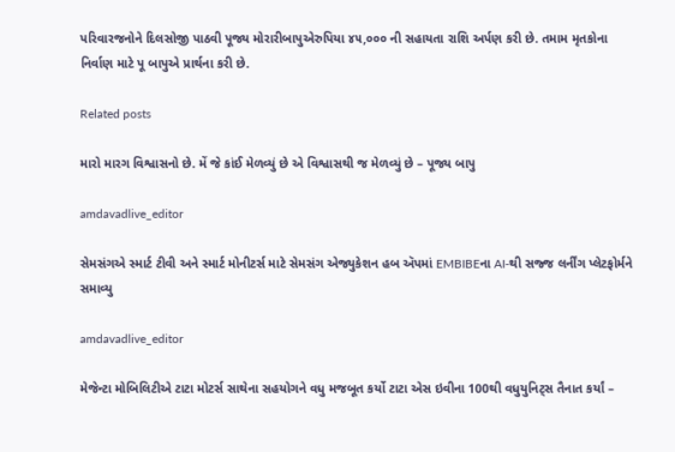પરિવારજનોને દિલસોજી પાઠવી પૂજ્ય મોરારીબાપુએરુપિયા ૪૫,૦૦૦ ની સહાયતા રાશિ અર્પણ કરી છે. તમામ મૃતકોના નિર્વાણ માટે પૂ બાપુએ પ્રાર્થના કરી છે.

Related posts

મારો મારગ વિશ્વાસનો છે. મેં જે કાંઈ મેળવ્યું છે એ વિશ્વાસથી જ મેળવ્યું છે – પૂજ્ય બાપુ

amdavadlive_editor

સેમસંગએ સ્માર્ટ ટીવી અને સ્માર્ટ મોનીટર્સ માટે સેમસંગ એજ્યુકેશન હબ ઍપમાં EMBIBEના AI-થી સજ્જ લર્નીંગ પ્લેટફોર્મને સમાવ્યુ

amdavadlive_editor

મેજેન્ટા મોબિલિટીએ ટાટા મોટર્સ સાથેના સહયોગને વધુ મજબૂત કર્યો ટાટા એસ ઇવીના 100થી વધુયુનિટ્સ તૈનાત કર્યાં –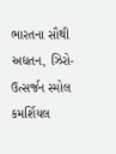ભારતના સૌથી અદ્યતન, ઝિરો-ઉત્સર્જન સ્મોલ કમર્શિયલ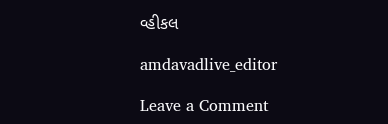વ્હીકલ

amdavadlive_editor

Leave a Comment